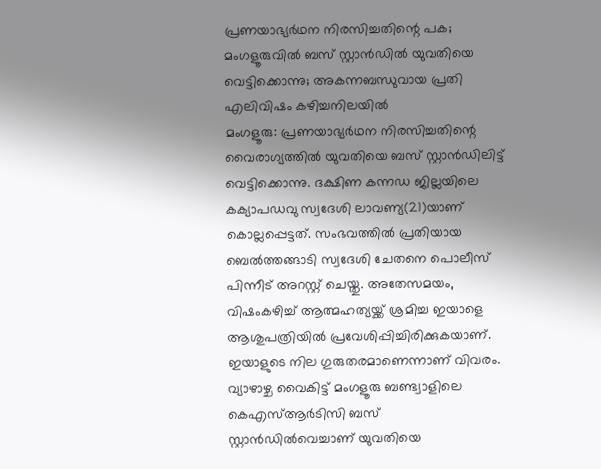പ്രണയാഭ്യർഥന നിരസിച്ചതിന്റെ പക; മംഗളൂരുവിൽ ബസ് സ്റ്റാൻഡിൽ യുവതിയെ വെട്ടിക്കൊന്നു; അകന്നബന്ധുവായ പ്രതി എലിവിഷം കഴിച്ചനിലയിൽ
മംഗളൂരു: പ്രണയാഭ്യർഥന നിരസിച്ചതിന്റെ വൈരാഗ്യത്തിൽ യുവതിയെ ബസ് സ്റ്റാൻഡിലിട്ട് വെട്ടിക്കൊന്നു. ദക്ഷിണ കന്നഡ ജില്ലയിലെ കക്യാപഡവു സ്വദേശി ലാവണ്യ(21)യാണ് കൊല്ലപ്പെട്ടത്. സംഭവത്തിൽ പ്രതിയായ ബെൽത്തങ്ങാടി സ്വദേശി ചേതനെ പൊലീസ് പിന്നീട് അറസ്റ്റ് ചെയ്തു. അതേസമയം, വിഷംകഴിച്ച് ആത്മഹത്യയ്ക്ക് ശ്രമിച്ച ഇയാളെ ആശുപത്രിയിൽ പ്രവേശിപ്പിച്ചിരിക്കുകയാണ്. ഇയാളുടെ നില ഗുരുതരമാണെന്നാണ് വിവരം.
വ്യാഴാഴ്ച വൈകിട്ട് മംഗളൂരു ബണ്ട്വാളിലെ കെഎസ്ആർടിസി ബസ് സ്റ്റാൻഡിൽവെച്ചാണ് യുവതിയെ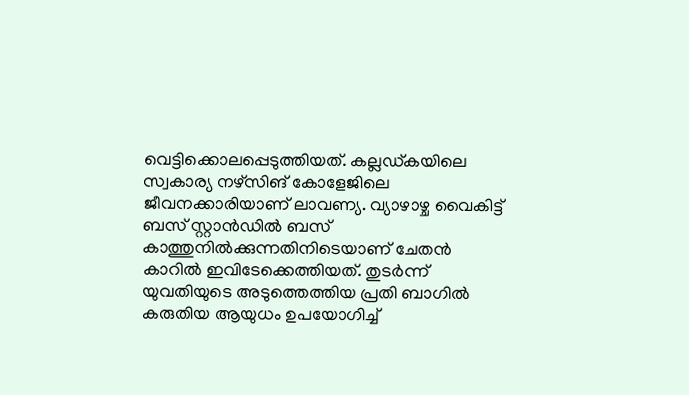വെട്ടിക്കൊലപ്പെടുത്തിയത്. കല്ലഡ്കയിലെ സ്വകാര്യ നഴ്സിങ് കോളേജിലെ ജീവനക്കാരിയാണ് ലാവണ്യ. വ്യാഴാഴ്ച വൈകിട്ട് ബസ് സ്റ്റാൻഡിൽ ബസ് കാത്തുനിൽക്കുന്നതിനിടെയാണ് ചേതൻ കാറിൽ ഇവിടേക്കെത്തിയത്. തുടർന്ന് യുവതിയുടെ അടുത്തെത്തിയ പ്രതി ബാഗിൽ കരുതിയ ആയുധം ഉപയോഗിച്ച്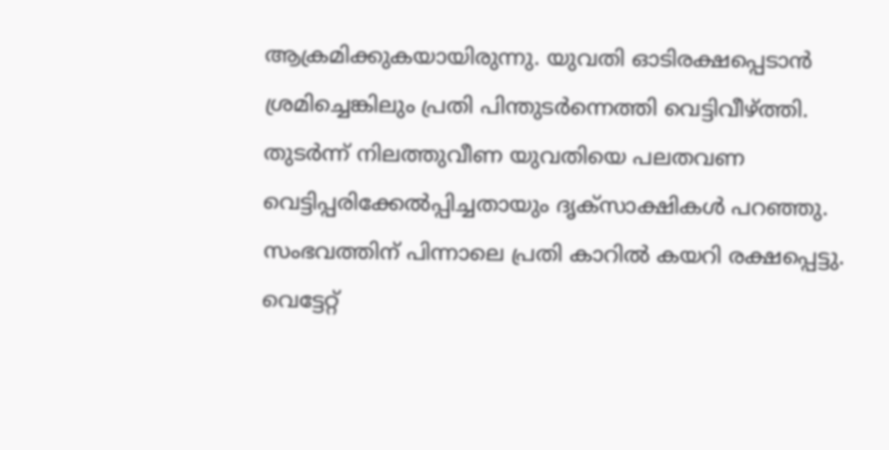ആക്രമിക്കുകയായിരുന്നു. യുവതി ഓടിരക്ഷപ്പെടാൻ ശ്രമിച്ചെങ്കിലും പ്രതി പിന്തുടർന്നെത്തി വെട്ടിവീഴ്ത്തി. തുടർന്ന് നിലത്തുവീണ യുവതിയെ പലതവണ വെട്ടിപ്പരിക്കേൽപ്പിച്ചതായും ദൃക്സാക്ഷികൾ പറഞ്ഞു. സംഭവത്തിന് പിന്നാലെ പ്രതി കാറിൽ കയറി രക്ഷപ്പെട്ടു. വെട്ടേറ്റ്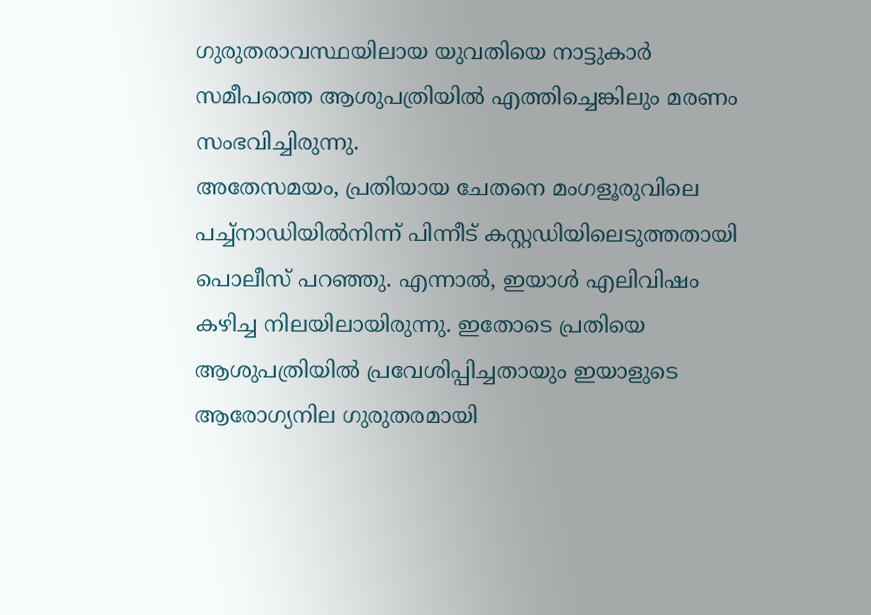ഗുരുതരാവസ്ഥയിലായ യുവതിയെ നാട്ടുകാർ സമീപത്തെ ആശുപത്രിയിൽ എത്തിച്ചെങ്കിലും മരണം സംഭവിച്ചിരുന്നു.
അതേസമയം, പ്രതിയായ ചേതനെ മംഗളൂരുവിലെ പച്ച്നാഡിയിൽനിന്ന് പിന്നീട് കസ്റ്റഡിയിലെടുത്തതായി പൊലീസ് പറഞ്ഞു. എന്നാൽ, ഇയാൾ എലിവിഷം കഴിച്ച നിലയിലായിരുന്നു. ഇതോടെ പ്രതിയെ ആശുപത്രിയിൽ പ്രവേശിപ്പിച്ചതായും ഇയാളുടെ ആരോഗ്യനില ഗുരുതരമായി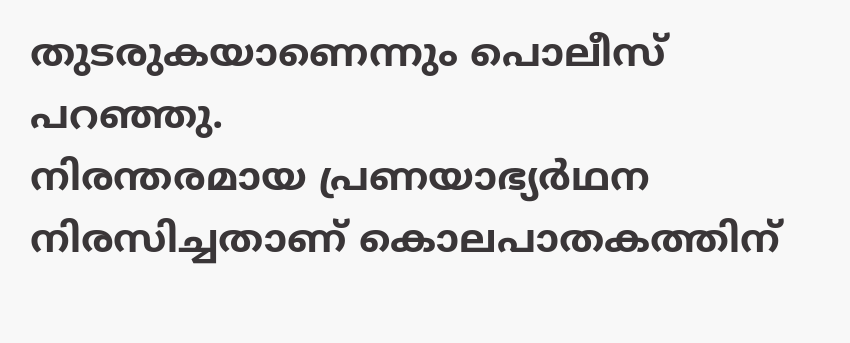തുടരുകയാണെന്നും പൊലീസ് പറഞ്ഞു.
നിരന്തരമായ പ്രണയാഭ്യർഥന നിരസിച്ചതാണ് കൊലപാതകത്തിന്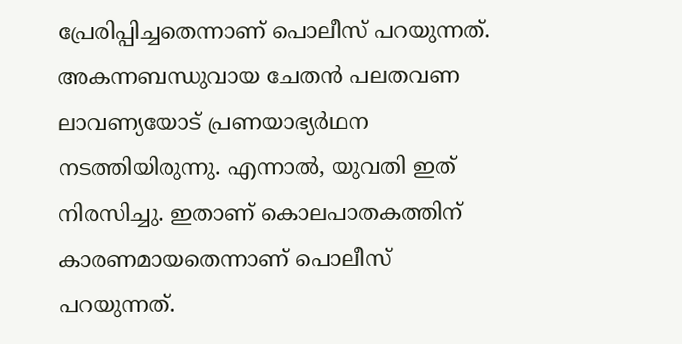പ്രേരിപ്പിച്ചതെന്നാണ് പൊലീസ് പറയുന്നത്. അകന്നബന്ധുവായ ചേതൻ പലതവണ ലാവണ്യയോട് പ്രണയാഭ്യർഥന നടത്തിയിരുന്നു. എന്നാൽ, യുവതി ഇത് നിരസിച്ചു. ഇതാണ് കൊലപാതകത്തിന് കാരണമായതെന്നാണ് പൊലീസ് പറയുന്നത്.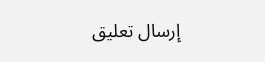إرسال تعليق